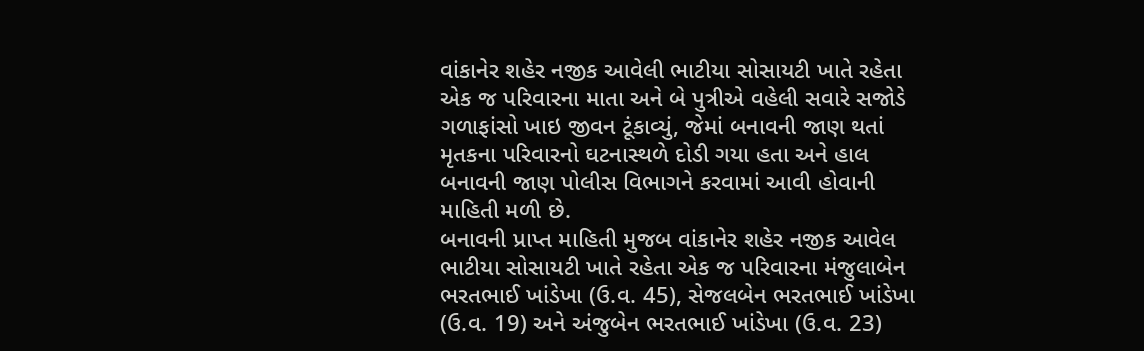વાંકાનેર શહેર નજીક આવેલી ભાટીયા સોસાયટી ખાતે રહેતા એક જ પરિવારના માતા અને બે પુત્રીએ વહેલી સવારે સજોડે ગળાફાંસો ખાઇ જીવન ટૂંકાવ્યું, જેમાં બનાવની જાણ થતાં મૃતકના પરિવારનો ઘટનાસ્થળે દોડી ગયા હતા અને હાલ બનાવની જાણ પોલીસ વિભાગને કરવામાં આવી હોવાની માહિતી મળી છે.
બનાવની પ્રાપ્ત માહિતી મુજબ વાંકાનેર શહેર નજીક આવેલ ભાટીયા સોસાયટી ખાતે રહેતા એક જ પરિવારના મંજુલાબેન ભરતભાઈ ખાંડેખા (ઉ.વ. 45), સેજલબેન ભરતભાઈ ખાંડેખા (ઉ.વ. 19) અને અંજુબેન ભરતભાઈ ખાંડેખા (ઉ.વ. 23)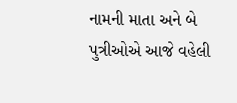નામની માતા અને બે પુત્રીઓએ આજે વહેલી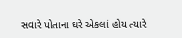સવારે પોતાના ઘરે એકલાં હોય ત્યારે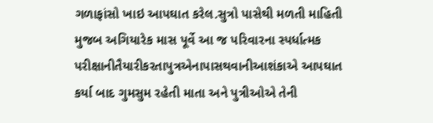ગળાફાંસો ખાઇ આપઘાત કરેલ.સુત્રો પાસેથી મળતી માહિતી મુજબ અગિયારેક માસ પૂર્વે આ જ પરિવારના સ્પર્ધાત્મક પરીક્ષાનીતૈયારીકરતાપુત્રએનાપાસથવાનીઆશંકાએ આપઘાત કર્યા બાદ ગુમસુમ રહેતી માતા અને પુત્રીઓએ તેની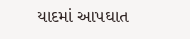યાદમાં આપઘાત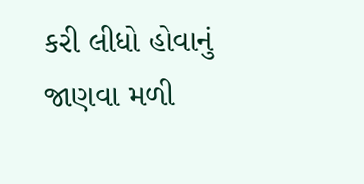કરી લીધો હોવાનું જાણવા મળી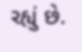રહ્યું છે.